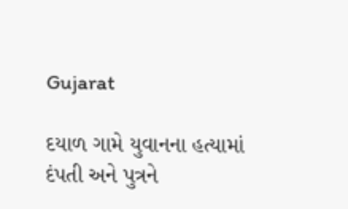Gujarat

દયાળ ગામે યુવાનના હત્યામાં દંપતી અને પુત્રને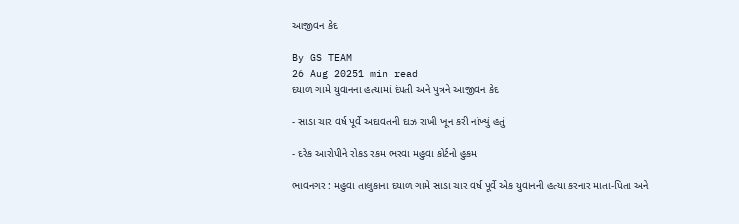આજીવન કેદ

By GS TEAM
26 Aug 20251 min read
દયાળ ગામે યુવાનના હત્યામાં દંપતી અને પુત્રને આજીવન કેદ

- સાડા ચાર વર્ષ પૂર્વે અદાવતની દાઝ રાખી ખૂન કરી નાંખ્યું હતું

- દરેક આરોપીને રોકડ રકમ ભરવા મહુવા કોર્ટનો હુકમ

ભાવનગર : મહુવા તાલુકાના દયાળ ગામે સાડા ચાર વર્ષ પૂર્વે એક યુવાનની હત્યા કરનાર માતા-પિતા અને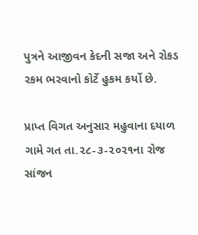પુત્રને આજીવન કેદની સજા અને રોકડ રકમ ભરવાનો કોર્ટે હુકમ કર્યો છે.

પ્રાપ્ત વિગત અનુસાર મહુવાના દયાળ ગામે ગત તા.૨૮-૩-૨૦૨૧ના રોજ સાંજન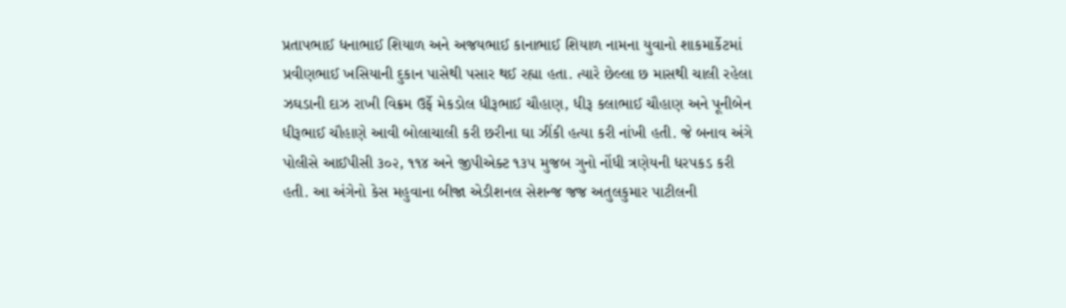પ્રતાપભાઈ ધનાભાઈ શિયાળ અને અજયભાઈ કાનાભાઈ શિયાળ નામના યુવાનો શાકમાર્કેટમાં પ્રવીણભાઈ ખસિયાની દુકાન પાસેથી પસાર થઈ રહ્યા હતા. ત્યારે છેલ્લા છ માસથી ચાલી રહેલા ઝઘડાની દાઝ રાખી વિક્રમ ઉર્ફે મેકડોલ ધીરૂભાઈ ચૌહાણ, ધીરૂ કલાભાઈ ચૌહાણ અને પૂનીબેન ધીરૂભાઈ ચૌહાણે આવી બોલાચાલી કરી છરીના ઘા ઝીંકી હત્યા કરી નાંખી હતી. જે બનાવ અંગે પોલીસે આઈપીસી ૩૦૨, ૧૧૪ અને જીપીએક્ટ ૧૩૫ મુજબ ગુનો નોંધી ત્રણેયની ધરપકડ કરી હતી. આ અંગેનો કેસ મહુવાના બીજા એડીશનલ સેશન્જ જજ અતુલકુમાર પાટીલની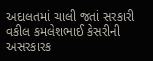અદાલતમાં ચાલી જતાં સરકારી વકીલ કમલેશભાઈ કેસરીની અસરકારક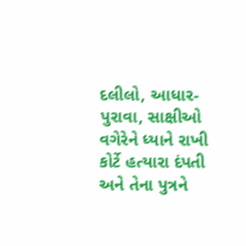દલીલો, આધાર-પુરાવા, સાક્ષીઓ વગેરેને ધ્યાને રાખી કોર્ટે હત્યારા દંપતી અને તેના પુત્રને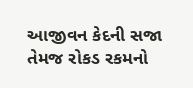આજીવન કેદની સજા તેમજ રોકડ રકમનો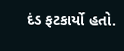દંડ ફટકાર્યો હતો.